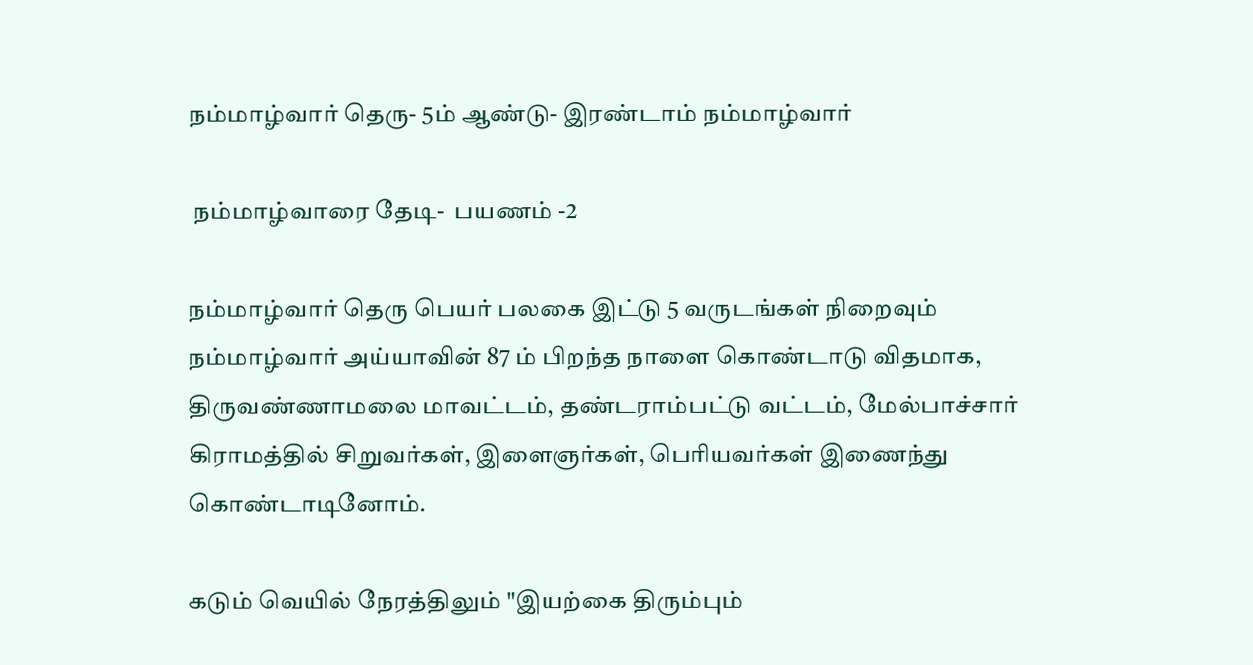நம்மாழ்வார் தெரு- 5ம் ஆண்டு- இரண்டாம் நம்மாழ்வார்

 நம்மாழ்வாரை தேடி-  பயணம் -2

நம்மாழ்வார் தெரு பெயர் பலகை இட்டு 5 வருடங்கள் நிறைவும் நம்மாழ்வார் அய்யாவின் 87 ம் பிறந்த நாளை கொண்டாடு விதமாக, திருவண்ணாமலை மாவட்டம், தண்டராம்பட்டு வட்டம், மேல்பாச்சார் கிராமத்தில் சிறுவர்கள், இளைஞர்கள், பெரியவர்கள் இணைந்து கொண்டாடினோம்.

கடும் வெயில் நேரத்திலும் "இயற்கை திரும்பும்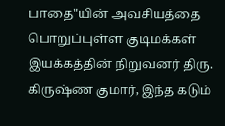பாதை"யின் அவசியத்தை பொறுப்புள்ள குடிமக்கள் இயக்கத்தின் நிறுவனர் திரு. கிருஷ்ண குமார், இந்த கடும்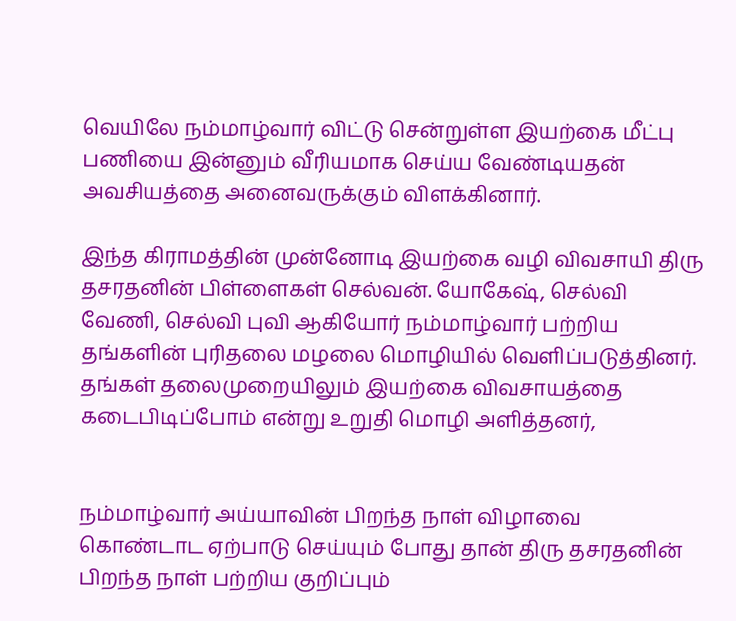வெயிலே நம்மாழ்வார் விட்டு சென்றுள்ள இயற்கை மீட்பு பணியை இன்னும் வீரியமாக செய்ய வேண்டியதன் அவசியத்தை அனைவருக்கும் விளக்கினார்.

இந்த கிராமத்தின் முன்னோடி இயற்கை வழி விவசாயி திரு தசரதனின் பிள்ளைகள் செல்வன். யோகேஷ், செல்வி வேணி, செல்வி புவி ஆகியோர் நம்மாழ்வார் பற்றிய தங்களின் புரிதலை மழலை மொழியில் வெளிப்படுத்தினர். தங்கள் தலைமுறையிலும் இயற்கை விவசாயத்தை கடைபிடிப்போம் என்று உறுதி மொழி அளித்தனர்,


நம்மாழ்வார் அய்யாவின் பிறந்த நாள் விழாவை கொண்டாட ஏற்பாடு செய்யும் போது தான் திரு தசரதனின் பிறந்த நாள் பற்றிய குறிப்பும்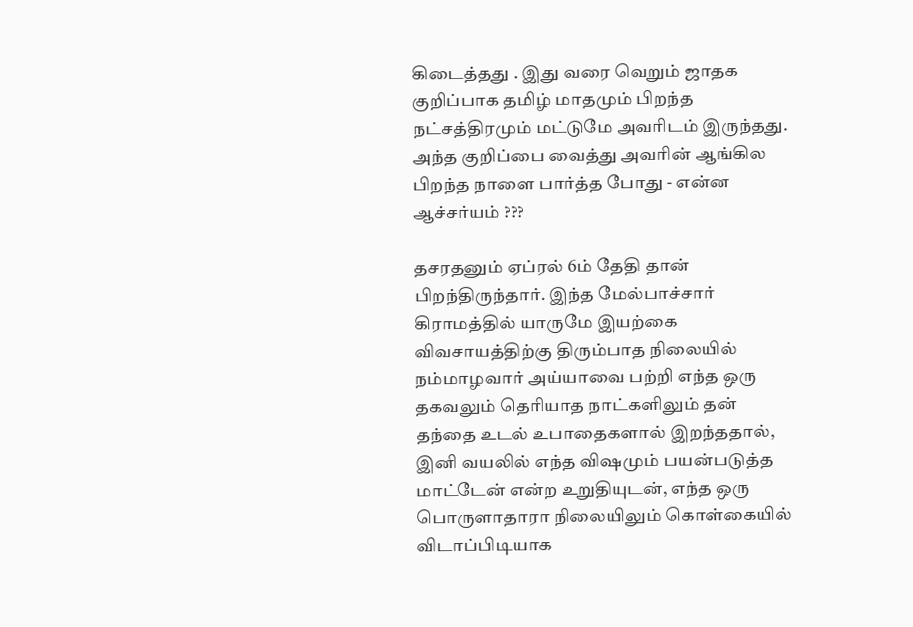கிடைத்தது . இது வரை வெறும் ஜாதக குறிப்பாக தமிழ் மாதமும் பிறந்த நட்சத்திரமும் மட்டுமே அவரிடம் இருந்தது. அந்த குறிப்பை வைத்து அவரின் ஆங்கில பிறந்த நாளை பார்த்த போது - என்ன ஆச்சர்யம் ???

தசரதனும் ஏப்ரல் 6ம் தேதி தான் பிறந்திருந்தார். இந்த மேல்பாச்சார் கிராமத்தில் யாருமே இயற்கை விவசாயத்திற்கு திரும்பாத நிலையில் நம்மாழவார் அய்யாவை பற்றி எந்த ஒரு தகவலும் தெரியாத நாட்களிலும் தன் தந்தை உடல் உபாதைகளால் இறந்ததால், இனி வயலில் எந்த விஷமும் பயன்படுத்த மாட்டேன் என்ற உறுதியுடன், எந்த ஒரு பொருளாதாரா நிலையிலும் கொள்கையில் விடாப்பிடியாக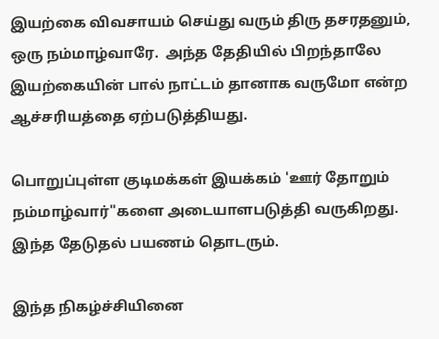இயற்கை விவசாயம் செய்து வரும் திரு தசரதனும், ஒரு நம்மாழ்வாரே.  அந்த தேதியில் பிறந்தாலே இயற்கையின் பால் நாட்டம் தானாக வருமோ என்ற ஆச்சரியத்தை ஏற்படுத்தியது.

பொறுப்புள்ள குடிமக்கள் இயக்கம் 'ஊர் தோறும் நம்மாழ்வார்"களை அடையாளபடுத்தி வருகிறது. இந்த தேடுதல் பயணம் தொடரும்.

இந்த நிகழ்ச்சியினை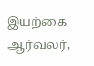இயற்கை ஆர்வலர்,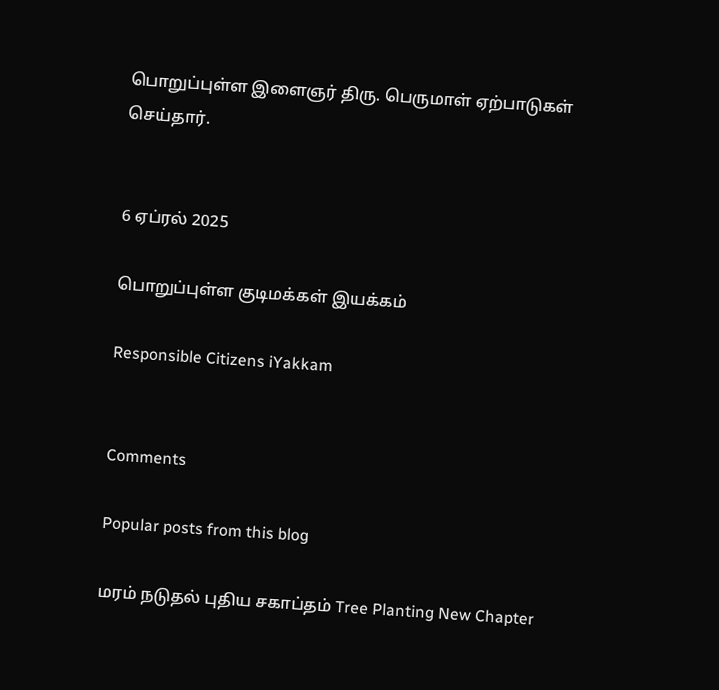பொறுப்புள்ள இளைஞர் திரு. பெருமாள் ஏற்பாடுகள் செய்தார்.


6 ஏப்ரல் 2025

பொறுப்புள்ள குடிமக்கள் இயக்கம்

Responsible Citizens iYakkam


Comments

Popular posts from this blog

மரம் நடுதல் புதிய சகாப்தம் Tree Planting New Chapter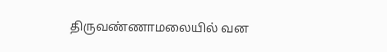திருவண்ணாமலையில் வன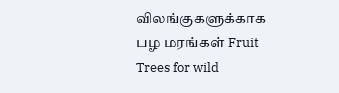விலங்குகளுக்காக பழ மரங்கள் Fruit Trees for wild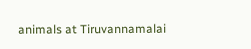animals at Tiruvannamalai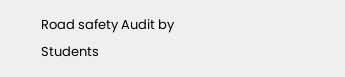Road safety Audit by Students